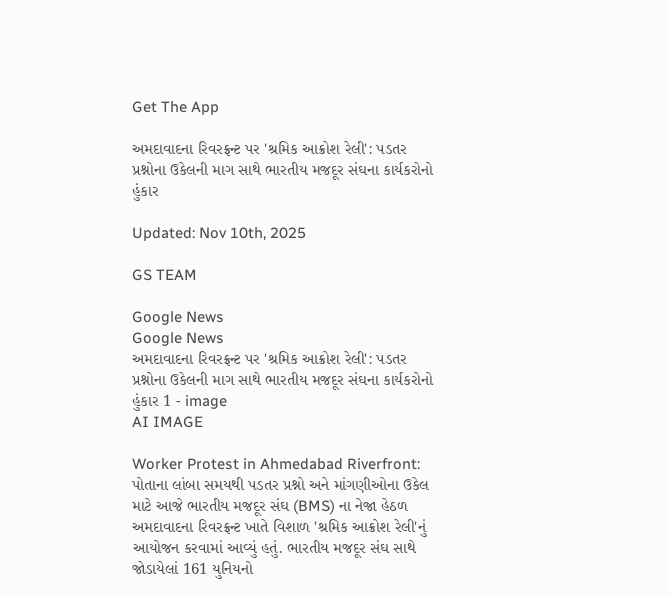Get The App

અમદાવાદના રિવરફ્રન્ટ પર 'શ્રમિક આક્રોશ રેલી': પડતર પ્રશ્નોના ઉકેલની માગ સાથે ભારતીય મજદૂર સંઘના કાર્યકરોનો હુંકાર

Updated: Nov 10th, 2025

GS TEAM

Google News
Google News
અમદાવાદના રિવરફ્રન્ટ પર 'શ્રમિક આક્રોશ રેલી': પડતર પ્રશ્નોના ઉકેલની માગ સાથે ભારતીય મજદૂર સંઘના કાર્યકરોનો હુંકાર 1 - image
AI IMAGE

Worker Protest in Ahmedabad Riverfront: પોતાના લાંબા સમયથી પડતર પ્રશ્નો અને માંગણીઓના ઉકેલ માટે આજે ભારતીય મજદૂર સંઘ (BMS) ના નેજા હેઠળ અમદાવાદના રિવરફ્રન્ટ ખાતે વિશાળ 'શ્રમિક આક્રોશ રેલી'નું આયોજન કરવામાં આવ્યું હતું. ભારતીય મજદૂર સંઘ સાથે જોડાયેલાં 161 યુનિયનો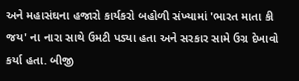અને મહાસંઘના હજારો કાર્યકરો બહોળી સંખ્યામાં 'ભારત માતા કી જય' ના નારા સાથે ઉમટી પડ્યા હતા અને સરકાર સામે ઉગ્ર દેખાવો કર્યા હતા. બીજી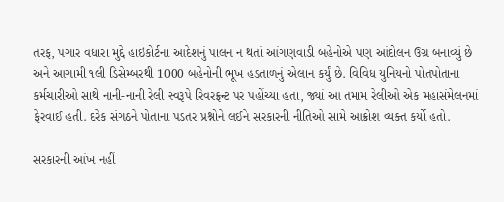તરફ, પગાર વધારા મુદ્દે હાઇકોર્ટના આદેશનું પાલન ન થતાં આંગણવાડી બહેનોએ પણ આંદોલન ઉગ્ર બનાવ્યું છે અને આગામી ૧લી ડિસેમ્બરથી 1000 બહેનોની ભૂખ હડતાળનું એલાન કર્યું છે. વિવિધ યુનિયનો પોતપોતાના કર્મચારીઓ સાથે નાની-નાની રેલી સ્વરૂપે રિવરફ્રન્ટ પર પહોંચ્યા હતા, જ્યાં આ તમામ રેલીઓ એક મહાસંમેલનમાં ફેરવાઈ હતી. દરેક સંગઠને પોતાના પડતર પ્રશ્નોને લઈને સરકારની નીતિઓ સામે આક્રોશ વ્યક્ત કર્યો હતો.

સરકારની આંખ નહીં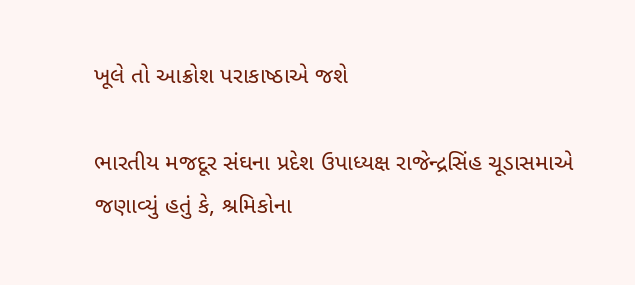ખૂલે તો આક્રોશ પરાકાષ્ઠાએ જશે

ભારતીય મજદૂર સંઘના પ્રદેશ ઉપાધ્યક્ષ રાજેન્દ્રસિંહ ચૂડાસમાએ જણાવ્યું હતું કે, શ્રમિકોના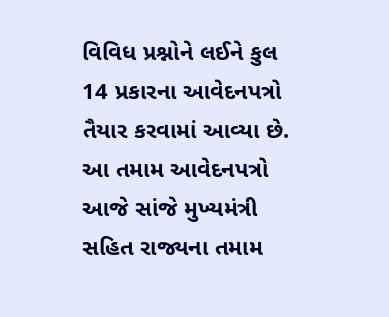વિવિધ પ્રશ્નોને લઈને કુલ 14 પ્રકારના આવેદનપત્રો તૈયાર કરવામાં આવ્યા છે. આ તમામ આવેદનપત્રો આજે સાંજે મુખ્યમંત્રી સહિત રાજ્યના તમામ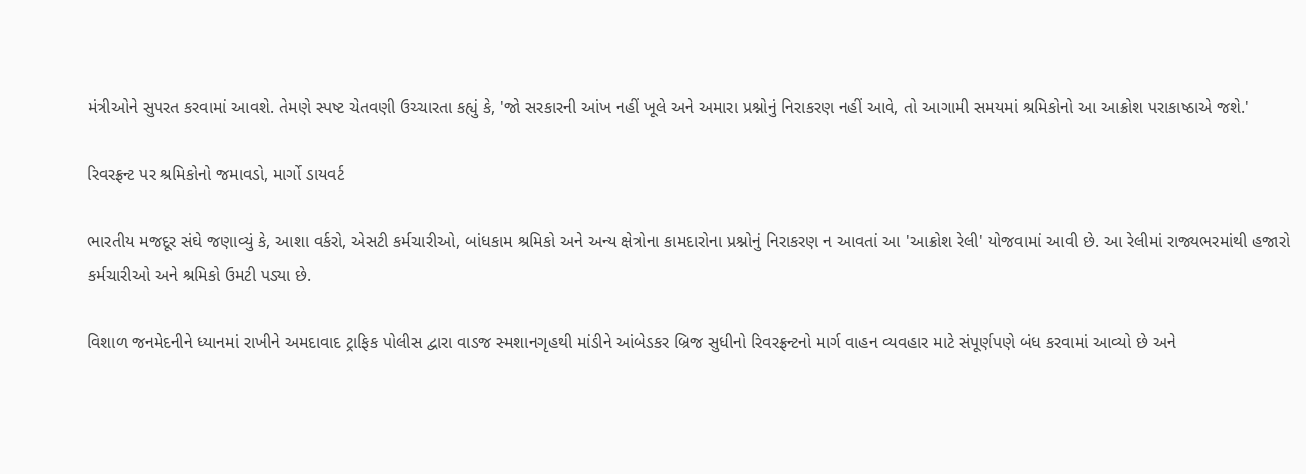મંત્રીઓને સુપરત કરવામાં આવશે. તેમણે સ્પષ્ટ ચેતવણી ઉચ્ચારતા કહ્યું કે, 'જો સરકારની આંખ નહીં ખૂલે અને અમારા પ્રશ્નોનું નિરાકરણ નહીં આવે, તો આગામી સમયમાં શ્રમિકોનો આ આક્રોશ પરાકાષ્ઠાએ જશે.'

રિવરફ્રન્ટ પર શ્રમિકોનો જમાવડો, માર્ગો ડાયવર્ટ

ભારતીય મજદૂર સંઘે જણાવ્યું કે, આશા વર્કરો, એસટી કર્મચારીઓ, બાંધકામ શ્રમિકો અને અન્ય ક્ષેત્રોના કામદારોના પ્રશ્નોનું નિરાકરણ ન આવતાં આ 'આક્રોશ રેલી' યોજવામાં આવી છે. આ રેલીમાં રાજ્યભરમાંથી હજારો કર્મચારીઓ અને શ્રમિકો ઉમટી પડ્યા છે.

વિશાળ જનમેદનીને ધ્યાનમાં રાખીને અમદાવાદ ટ્રાફિક પોલીસ દ્વારા વાડજ સ્મશાનગૃહથી માંડીને આંબેડકર બ્રિજ સુધીનો રિવરફ્રન્ટનો માર્ગ વાહન વ્યવહાર માટે સંપૂર્ણપણે બંધ કરવામાં આવ્યો છે અને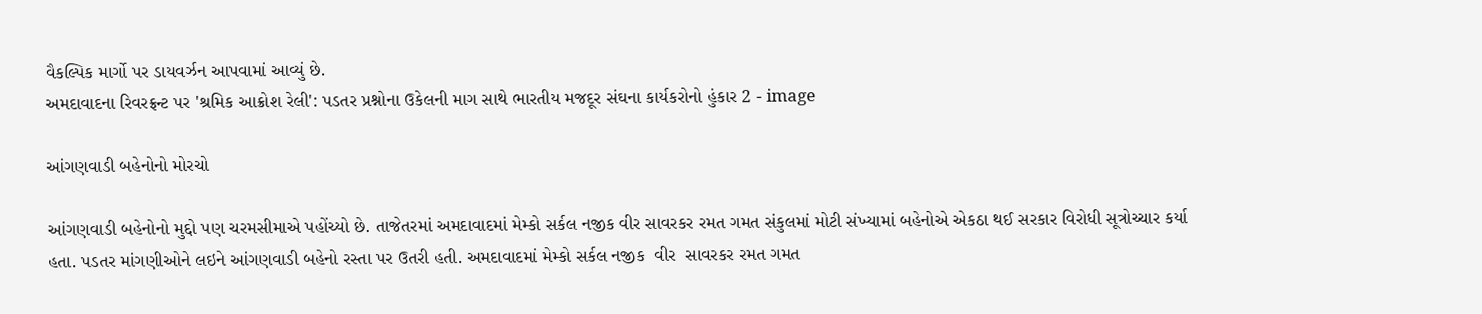વૈકલ્પિક માર્ગો પર ડાયવર્ઝન આપવામાં આવ્યું છે.
અમદાવાદના રિવરફ્રન્ટ પર 'શ્રમિક આક્રોશ રેલી': પડતર પ્રશ્નોના ઉકેલની માગ સાથે ભારતીય મજદૂર સંઘના કાર્યકરોનો હુંકાર 2 - image

આંગણવાડી બહેનોનો મોરચો

આંગણવાડી બહેનોનો મુદ્દો પણ ચરમસીમાએ પહોંચ્યો છે. તાજેતરમાં અમદાવાદમાં મેમ્કો સર્કલ નજીક વીર સાવરકર રમત ગમત સંકુલમાં મોટી સંખ્યામાં બહેનોએ એકઠા થઈ સરકાર વિરોધી સૂત્રોચ્ચાર કર્યા હતા. પડતર માંગણીઓને લઇને આંગણવાડી બહેનો રસ્તા પર ઉતરી હતી. અમદાવાદમાં મેમ્કો સર્કલ નજીક  વીર  સાવરકર રમત ગમત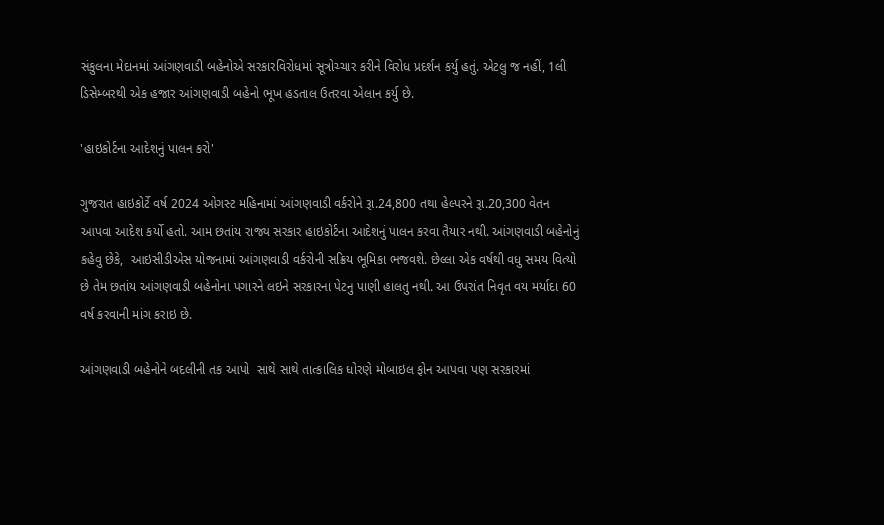સંકુલના મેદાનમાં આંગણવાડી બહેનોએ સરકારવિરોધમાં સૂત્રોચ્ચાર કરીને વિરોધ પ્રદર્શન કર્યુ હતું. એટલુ જ નહીં, 1લી ડિસેમ્બરથી એક હજાર આંગણવાડી બહેનો ભૂખ હડતાલ ઉતરવા એલાન કર્યુ છે.

'હાઇકોર્ટના આદેશનું પાલન કરો'

ગુજરાત હાઇકોર્ટે વર્ષ 2024 ઓગસ્ટ મહિનામાં આંગણવાડી વર્કરોને રૂા.24,800 તથા હેલ્પરને રૂા.20,300 વેતન આપવા આદેશ કર્યો હતો. આમ છતાંય રાજ્ય સરકાર હાઇકોર્ટના આદેશનું પાલન કરવા તૈયાર નથી. આંગણવાડી બહેનોનું કહેવુ છેકે,  આઇસીડીએસ યોજનામાં આંગણવાડી વર્કરોની સક્રિય ભૂમિકા ભજવશે. છેલ્લા એક વર્ષથી વધુ સમય વિત્યો છે તેમ છતાંય આંગણવાડી બહેનોના પગારને લઇને સરકારના પેટનુ પાણી હાલતુ નથી. આ ઉપરાંત નિવૃત વય મર્યાદા 60 વર્ષ કરવાની માંગ કરાઇ છે.

આંગણવાડી બહેનોને બદલીની તક આપો  સાથે સાથે તાત્કાલિક ધોરણે મોબાઇલ ફોન આપવા પણ સરકારમાં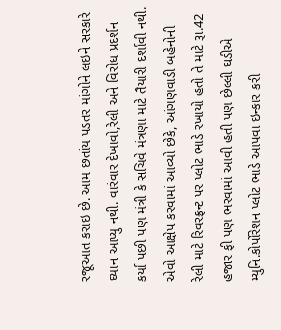રજૂઆત કરાઇ છે. આમ છતાંય પડતર માંગોને લઇને સરકારે ઘ્યાન આપ્યુ નથી. વારંવાર દેખાવો,રેલી અને વિરોધ પ્રદર્શન કર્યા પછી પણ મંત્રી કે સચિવે મંત્રણા માટે તૈયારી દર્શાવી નથી. એવો આક્ષેપ કરવામાં આવ્યો છેકે, આંગણવાડી બહેનોની રેલી માટે રિવરફ્રન્ટ પર પ્લોટ ભાડે રખાયો હતો તે માટે રૂા.42 હજાર ફી પણ ભરવામાં આવી હતી પણ છેલ્લી ઘડીએ મ્યુનિ.કોર્પોરેશન પ્લોટ ભાડે આપવા ઇન્કાર કરી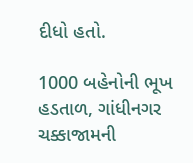દીધો હતો.

1000 બહેનોની ભૂખ હડતાળ, ગાંધીનગર ચક્કાજામની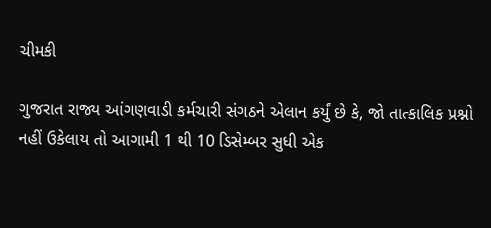ચીમકી

ગુજરાત રાજ્ય આંગણવાડી કર્મચારી સંગઠને એલાન કર્યું છે કે, જો તાત્કાલિક પ્રશ્નો નહીં ઉકેલાય તો આગામી 1 થી 10 ડિસેમ્બર સુધી એક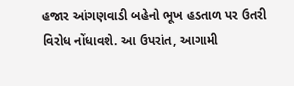હજાર આંગણવાડી બહેનો ભૂખ હડતાળ પર ઉતરી વિરોધ નોંધાવશે. આ ઉપરાંત, આગામી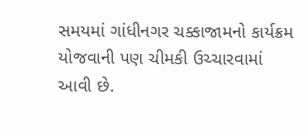સમયમાં ગાંધીનગર ચક્કાજામનો કાર્યક્રમ યોજવાની પણ ચીમકી ઉચ્ચારવામાં આવી છે.